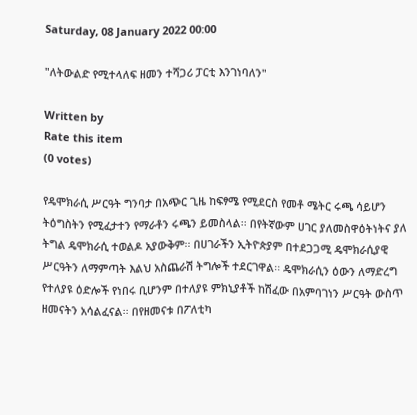Saturday, 08 January 2022 00:00

"ለትውልድ የሚተላለፍ ዘመን ተሻጋሪ ፓርቲ እንገነባለን"

Written by
Rate this item
(0 votes)

የዴሞክራሲ ሥርዓት ግንባታ በአጭር ጊዜ ከፍፃሜ የሚደርስ የመቶ ሜትር ሩጫ ሳይሆን ትዕግስትን የሚፈታተን የማራቶን ሩጫን ይመስላል፡፡ በየትኛውም ሀገር ያለመስዋዕትነትና ያለ ትግል ዴሞክራሲ ተወልዶ አያውቅም፡፡ በሀገራችን ኢትዮጵያም በተደጋጋሚ ዴሞክራሲያዊ ሥርዓትን ለማምጣት እልህ አስጨራሽ ትግሎች ተደርገዋል፡፡ ዴሞክራሲን ዕውን ለማድረግ የተለያዩ ዕድሎች የነበሩ ቢሆንም በተለያዩ ምክኒያቶች ከሽፈው በአምባገነን ሥርዓት ውስጥ ዘመናትን አሳልፈናል፡፡ በየዘመናቱ በፖለቲካ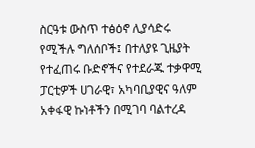ስርዓቱ ውስጥ ተፅዕኖ ሊያሳድሩ የሚችሉ ግለሰቦች፤ በተለያዩ ጊዜያት የተፈጠሩ ቡድኖችና የተደራጁ ተቃዋሚ ፓርቲዎች ሀገራዊ፣ አካባቢያዊና ዓለም አቀፋዊ ኩነቶችን በሚገባ ባልተረዳ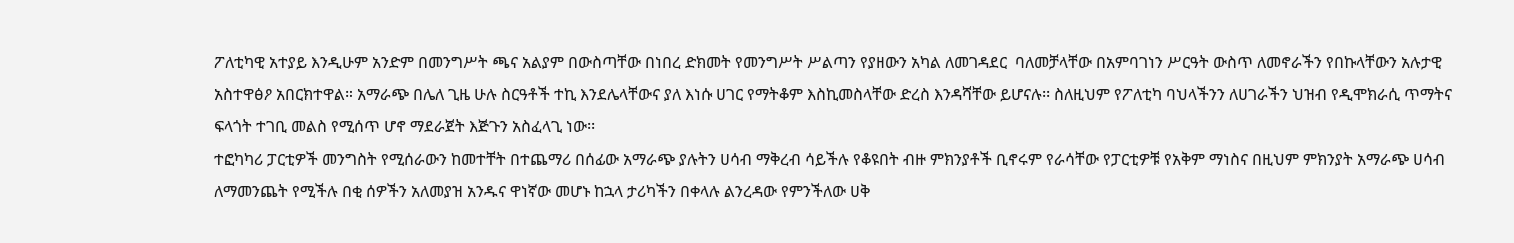ፖለቲካዊ አተያይ እንዲሁም አንድም በመንግሥት ጫና አልያም በውስጣቸው በነበረ ድክመት የመንግሥት ሥልጣን የያዘውን አካል ለመገዳደር  ባለመቻላቸው በአምባገነን ሥርዓት ውስጥ ለመኖራችን የበኩላቸውን አሉታዊ አስተዋፅዖ አበርክተዋል። አማራጭ በሌለ ጊዜ ሁሉ ስርዓቶች ተኪ እንደሌላቸውና ያለ እነሱ ሀገር የማትቆም እስኪመስላቸው ድረስ እንዳሻቸው ይሆናሉ፡፡ ስለዚህም የፖለቲካ ባህላችንን ለሀገራችን ህዝብ የዲሞክራሲ ጥማትና ፍላጎት ተገቢ መልስ የሚሰጥ ሆኖ ማደራጀት እጅጉን አስፈላጊ ነው፡፡
ተፎካካሪ ፓርቲዎች መንግስት የሚሰራውን ከመተቸት በተጨማሪ በሰፊው አማራጭ ያሉትን ሀሳብ ማቅረብ ሳይችሉ የቆዩበት ብዙ ምክንያቶች ቢኖሩም የራሳቸው የፓርቲዎቹ የአቅም ማነስና በዚህም ምክንያት አማራጭ ሀሳብ ለማመንጨት የሚችሉ በቂ ሰዎችን አለመያዝ አንዱና ዋነኛው መሆኑ ከኋላ ታሪካችን በቀላሉ ልንረዳው የምንችለው ሀቅ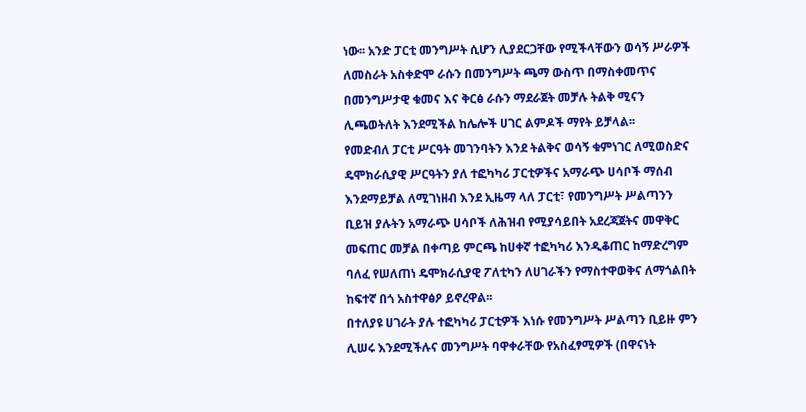ነው፡፡ አንድ ፓርቲ መንግሥት ሲሆን ሊያደርጋቸው የሚችላቸውን ወሳኝ ሥራዎች ለመስራት አስቀድሞ ራሱን በመንግሥት ጫማ ውስጥ በማስቀመጥና በመንግሥታዊ ቁመና እና ቅርፅ ራሱን ማደራጀት መቻሉ ትልቅ ሚናን ሊጫወትለት እንደሚችል ከሌሎች ሀገር ልምዶች ማየት ይቻላል፡፡
የመድብለ ፓርቲ ሥርዓት መገንባትን እንደ ትልቅና ወሳኝ ቁምነገር ለሚወስድና ዴሞክራሲያዊ ሥርዓትን ያለ ተፎካካሪ ፓርቲዎችና አማራጭ ሀሳቦች ማሰብ እንደማይቻል ለሚገነዘብ እንደ ኢዜማ ላለ ፓርቲ፣ የመንግሥት ሥልጣንን ቢይዝ ያሉትን አማራጭ ሀሳቦች ለሕዝብ የሚያሳይበት አደረጃጀትና መዋቅር መፍጠር መቻል በቀጣይ ምርጫ ከሀቀኛ ተፎካካሪ እንዲቆጠር ከማድረግም ባለፈ የሠለጠነ ዴሞክራሲያዊ ፖለቲካን ለሀገራችን የማስተዋወቅና ለማጎልበት ከፍተኛ በጎ አስተዋፅዖ ይኖረዋል፡፡
በተለያዩ ሀገራት ያሉ ተፎካካሪ ፓርቲዎች እነሱ የመንግሥት ሥልጣን ቢይዙ ምን ሊሠሩ እንደሚችሉና መንግሥት ባዋቀራቸው የአስፈፃሚዎች (በዋናነት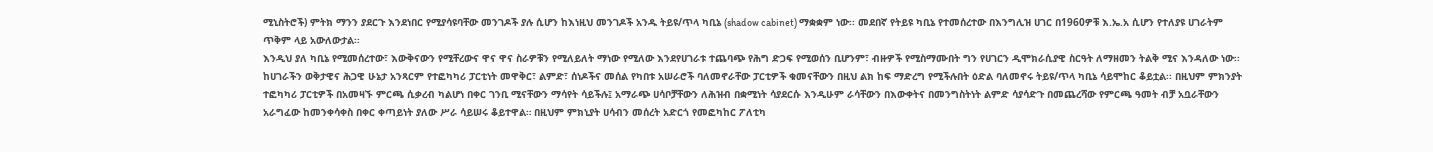ሚኒስትሮች) ምትክ ማንን ያደርጉ እንደነበር የሚያሳዩባቸው መንገዶች ያሉ ሲሆን ከእነዚህ መንገዶች አንዱ ትይዩ/ጥላ ካቢኔ (shadow cabinet) ማቋቋም ነው፡፡ መደበኛ የትይዩ ካቢኔ የተመሰረተው በእንግሊዝ ሀገር በ1960ዎቹ እ.ኤ.አ ሲሆን የተለያዩ ሀገራትም ጥቅም ላይ አውለውታል፡፡
እንዲህ ያለ ካቢኔ የሚመሰረተው፣ እውቅናውን የሚቸረውና ዋና ዋና ስራዎቹን የሚለይለት ማነው የሚለው እንደየሀገራቱ ተጨባጭ የሕግ ድጋፍ የሚወሰን ቢሆንም፣ ብዙዎች የሚስማሙበት ግን የሀገርን ዲሞክራሲያዊ ስርዓት ለማዘመን ትልቅ ሚና እንዳለው ነው፡፡ ከሀገራችን ወቅታዊና ሕጋዊ ሁኔታ አንጻርም የተፎካካሪ ፓርቲነት መዋቅር፣ ልምድ፣ ሰነዶችና መሰል የካበቱ አሠራሮች ባለመኖራቸው ፓርቲዎች ቁመናቸውን በዚህ ልክ ከፍ ማድረግ የሚችሉበት ዕድል ባለመኖሩ ትይዩ/ጥላ ካቢኔ ሳይሞከር ቆይቷል፡፡ በዚህም ምክንያት ተፎካካሪ ፓርቲዎች በአመዛኙ ምርጫ ሲቃረብ ካልሆነ በቀር ገንቢ ሚናቸውን ማሳየት ሳይችሉ፤ አማራጭ ሀሳቦቻቸውን ለሕዝብ በቋሚነት ሳያደርሱ እንዲሁም ራሳቸውን በእውቀትና በመንግስትነት ልምድ ሳያሳድጉ በመጨረሻው የምርጫ ዓመት ብቻ አቧራቸውን አራግፈው ከመንቀሳቀስ በቀር ቀጣይነት ያለው ሥራ ሳይሠሩ ቆይተዋል። በዚህም ምክኒያት ሀሳብን መሰረት አድርጎ የመፎካከር ፖለቲካ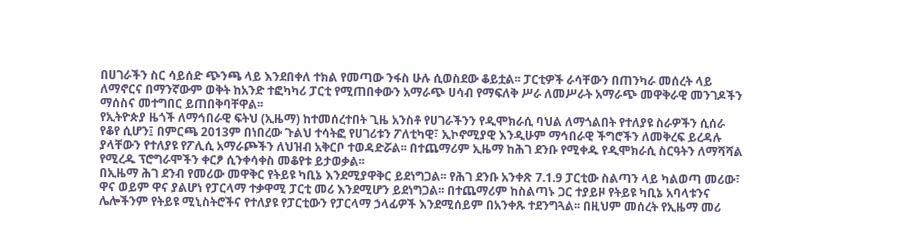በሀገራችን ስር ሳይሰድ ጭንጫ ላይ እንደበቀለ ተክል የመጣው ንፋስ ሁሉ ሲወስደው ቆይቷል፡፡ ፓርቲዎች ራሳቸውን በጠንካራ መሰረት ላይ ለማኖርና በማንኛውም ወቅት ከአንድ ተፎካካሪ ፓርቲ የሚጠበቀውን አማራጭ ሀሳብ የማፍለቅ ሥራ ለመሥራት አማራጭ መዋቅራዊ መንገዶችን ማሰስና መተግበር ይጠበቅባቸዋል፡፡
የኢትዮጵያ ዜጎች ለማኅበራዊ ፍትህ (ኢዜማ) ከተመሰረተበት ጊዜ አንስቶ የሀገራችንን የዲሞክራሲ ባህል ለማጎልበት የተለያዩ ስራዎችን ሲሰራ የቆየ ሲሆን፤ በምርጫ 2013ም በነበረው ጉልህ ተሳትፎ የሀገሪቱን ፖለቲካዊ፣ ኢኮኖሚያዊ እንዲሁም ማኅበራዊ ችግሮችን ለመቅረፍ ይረዳሉ ያላቸውን የተለያዩ የፖሊሲ አማራጮችን ለህዝብ አቅርቦ ተወዳድሯል፡፡ በተጨማሪም ኢዜማ ከሕገ ደንቡ የሚቀዱ የዲሞክራሲ ስርዓትን ለማሻሻል የሚረዱ ፕሮግራሞችን ቀርፆ ሲንቀሳቀስ መቆየቱ ይታወቃል፡፡
በኢዜማ ሕገ ደንብ የመሪው መዋቅር የትይዩ ካቢኔ እንደሚያዋቅር ይደነግጋል፡፡ የሕገ ደንቡ አንቀጽ 7.1.9 ፓርቲው ስልጣን ላይ ካልወጣ መሪው፣ ዋና ወይም ዋና ያልሆነ የፓርላማ ተቃዋሚ ፓርቲ መሪ እንደሚሆን ይደነግጋል፡፡ በተጨማሪም ከስልጣኑ ጋር ተያይዞ የትይዩ ካቢኔ አባላቱንና ሌሎችንም የትይዩ ሚኒስትሮችና የተለያዩ የፓርቲውን የፓርላማ ኃላፊዎች እንደሚሰይም በአንቀጹ ተደንግጓል፡፡ በዚህም መሰረት የኢዜማ መሪ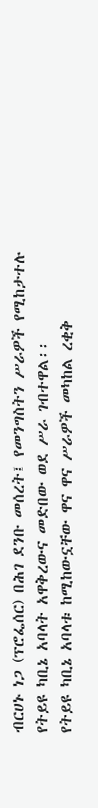ብርሀኑ ነጋ (ፕሮፌሰር) በሕገ ደንቡ መሰረት፤ የመንግስትን ሥራዎች የሚከታተሉ የትይዩ ካቢኔ አባላት አዋቅረውና መድበው ወደ ሥራ ገብተዋል፡፡
የትይዩ ካቢኔ አባላቱ ከሚከውኗቸው ዋና ዋና ሥራዎች መካከል ረቂቅ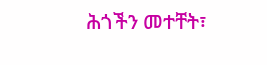ሕጎችን መተቸት፣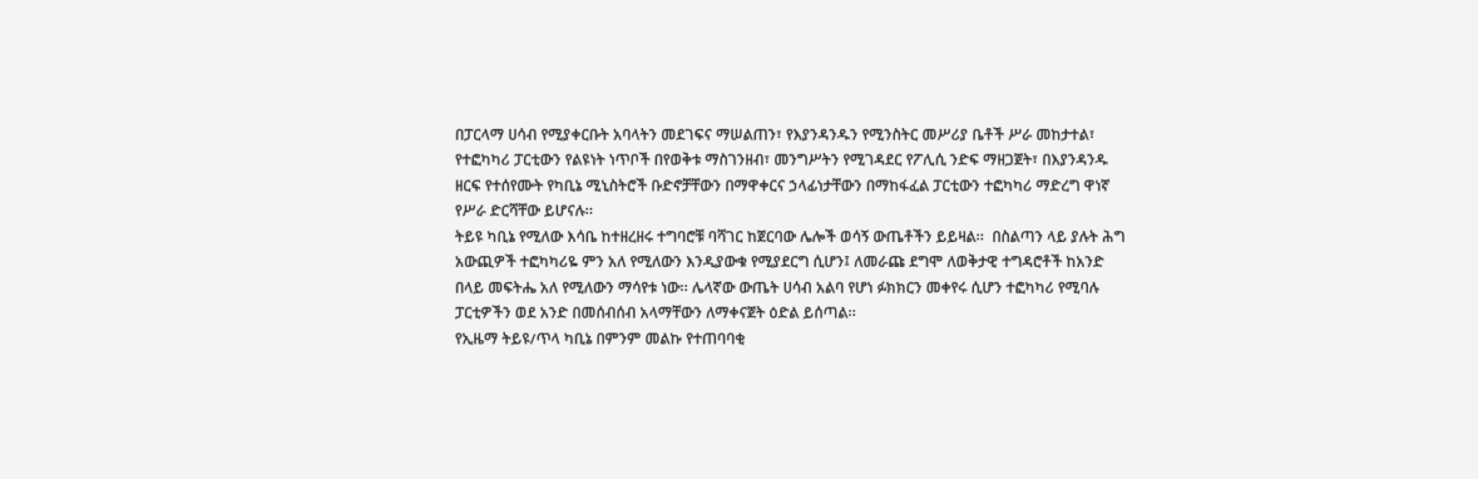በፓርላማ ሀሳብ የሚያቀርቡት አባላትን መደገፍና ማሠልጠን፣ የእያንዳንዱን የሚንስትር መሥሪያ ቤቶች ሥራ መከታተል፣ የተፎካካሪ ፓርቲውን የልዩነት ነጥቦች በየወቅቱ ማስገንዘብ፣ መንግሥትን የሚገዳደር የፖሊሲ ንድፍ ማዘጋጀት፣ በእያንዳንዱ ዘርፍ የተሰየሙት የካቢኔ ሚኒስትሮች ቡድኖቻቸውን በማዋቀርና ኃላፊነታቸውን በማከፋፈል ፓርቲውን ተፎካካሪ ማድረግ ዋነኛ የሥራ ድርሻቸው ይሆናሉ፡፡
ትይዩ ካቢኔ የሚለው እሳቤ ከተዘረዘሩ ተግባሮቹ ባሻገር ከጀርባው ሌሎች ወሳኝ ውጤቶችን ይይዛል፡፡  በስልጣን ላይ ያሉት ሕግ አውጪዎች ተፎካካሪዬ ምን አለ የሚለውን እንዲያውቁ የሚያደርግ ሲሆን፤ ለመራጩ ደግሞ ለወቅታዊ ተግዳሮቶች ከአንድ በላይ መፍትሔ አለ የሚለውን ማሳየቱ ነው፡፡ ሌላኛው ውጤት ሀሳብ አልባ የሆነ ፉክክርን መቀየሩ ሲሆን ተፎካካሪ የሚባሉ ፓርቲዎችን ወደ አንድ በመሰብሰብ አላማቸውን ለማቀናጀት ዕድል ይሰጣል፡፡
የኢዜማ ትይዩ/ጥላ ካቢኔ በምንም መልኩ የተጠባባቂ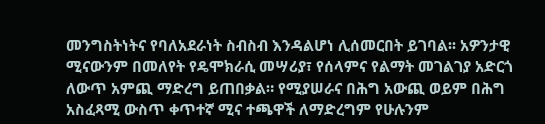መንግስትነትና የባለአደራነት ስብስብ እንዳልሆነ ሊሰመርበት ይገባል፡፡ አዎንታዊ ሚናውንም በመለየት የዴሞክራሲ መሣሪያ፣ የሰላምና የልማት መገልገያ አድርጎ ለውጥ አምጪ ማድረግ ይጠበቃል። የሚያሠራና በሕግ አውጪ ወይም በሕግ አስፈጻሚ ውስጥ ቀጥተኛ ሚና ተጫዋች ለማድረግም የሁሉንም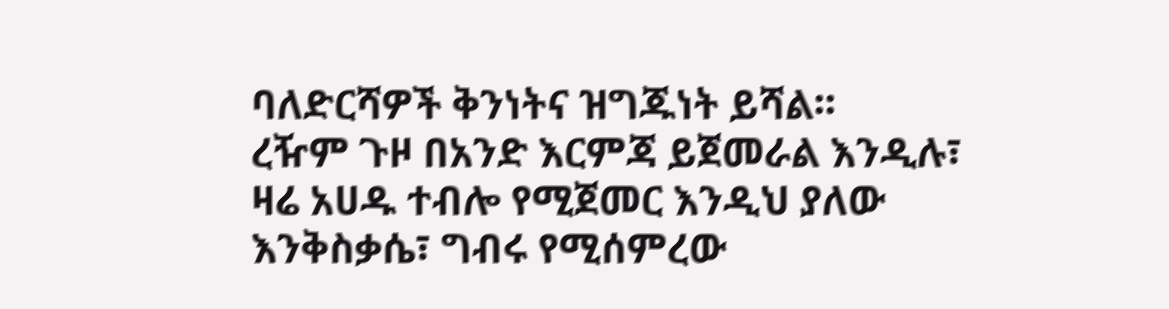ባለድርሻዎች ቅንነትና ዝግጁነት ይሻል፡፡
ረዥም ጉዞ በአንድ እርምጃ ይጀመራል እንዲሉ፣ ዛሬ አሀዱ ተብሎ የሚጀመር እንዲህ ያለው እንቅስቃሴ፣ ግብሩ የሚሰምረው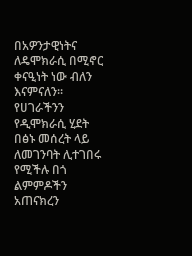በአዎንታዊነትና ለዴሞክራሲ በሚኖር ቀናዒነት ነው ብለን እናምናለን፡፡ የሀገራችንን የዲሞክራሲ ሂደት በፅኑ መሰረት ላይ ለመገንባት ሊተገበሩ የሚችሉ በጎ ልምምዶችን አጠናክረን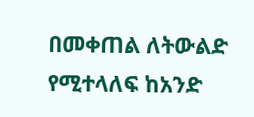በመቀጠል ለትውልድ የሚተላለፍ ከአንድ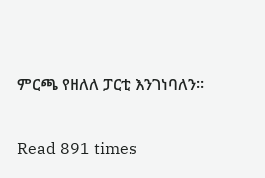ምርጫ የዘለለ ፓርቲ እንገነባለን፡፡

Read 891 times